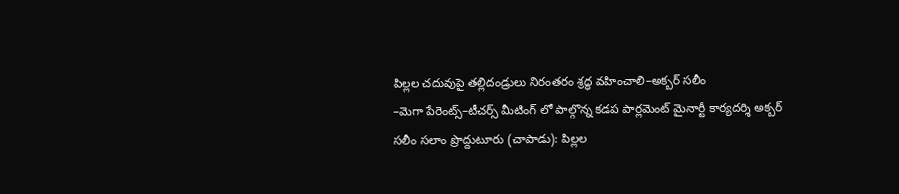పిల్లల చదువుపై తల్లిదండ్రులు నిరంతరం శ్రద్ధ వహించాలి–అక్బర్ సలీం
–మెగా పేరెంట్స్–టీచర్స్ మీటింగ్ లో పాల్గొన్న కడప పార్లమెంట్ మైనార్టీ కార్యదర్శి అక్బర్ సలీం సలాం ప్రొద్దుటూరు (చాపాడు): పిల్లల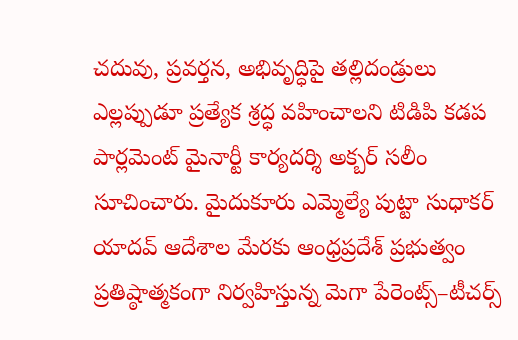చదువు, ప్రవర్తన, అభివృద్ధిపై తల్లిదండ్రులు ఎల్లప్పుడూ ప్రత్యేక శ్రద్ధ వహించాలని టిడిపి కడప పార్లమెంట్ మైనార్టీ కార్యదర్శి అక్బర్ సలీం సూచించారు. మైదుకూరు ఎమ్మెల్యే పుట్టా సుధాకర్ యాదవ్ ఆదేశాల మేరకు ఆంధ్రప్రదేశ్ ప్రభుత్వం ప్రతిష్ఠాత్మకంగా నిర్వహిస్తున్న మెగా పేరెంట్స్–టీచర్స్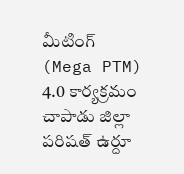మీటింగ్ (Mega PTM) 4.0 కార్యక్రమం చాపాడు జిల్లా పరిషత్ ఉర్దూ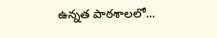ఉన్నత పాఠశాలలో...